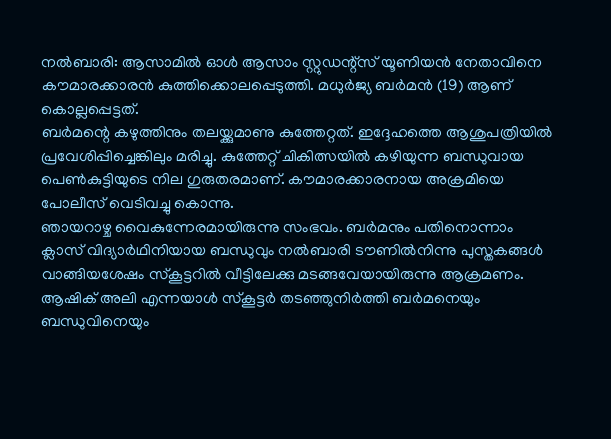നൽബാരി: ആസാമിൽ ഓൾ ആസാം സ്റ്റുഡന്റ്സ് യൂണിയൻ നേതാവിനെ കൗമാരക്കാരൻ കുത്തിക്കൊലപ്പെടുത്തി. മധുർജ്യ ബർമൻ (19) ആണ് കൊല്ലപ്പെട്ടത്.
ബർമന്റെ കഴുത്തിനും തലയ്ക്കുമാണു കുത്തേറ്റത്. ഇദ്ദേഹത്തെ ആശുപത്രിയിൽ പ്രവേശിപ്പിച്ചെങ്കിലും മരിച്ചു. കുത്തേറ്റ് ചികിത്സയിൽ കഴിയുന്ന ബന്ധുവായ പെൺകുട്ടിയുടെ നില ഗുരുതരമാണ്. കൗമാരക്കാരനായ അക്രമിയെ പോലീസ് വെടിവച്ചു കൊന്നു.
ഞായറാഴ്ച വൈകുന്നേരമായിരുന്നു സംഭവം. ബർമനും പതിനൊന്നാം ക്ലാസ് വിദ്യാർഥിനിയായ ബന്ധുവും നൽബാരി ടൗണിൽനിന്നു പുസ്തകങ്ങൾ വാങ്ങിയശേഷം സ്കൂട്ടറിൽ വീട്ടിലേക്കു മടങ്ങവേയായിരുന്നു ആക്രമണം. ആഷിക് അലി എന്നയാൾ സ്കൂട്ടർ തടഞ്ഞുനിർത്തി ബർമനെയും ബന്ധുവിനെയും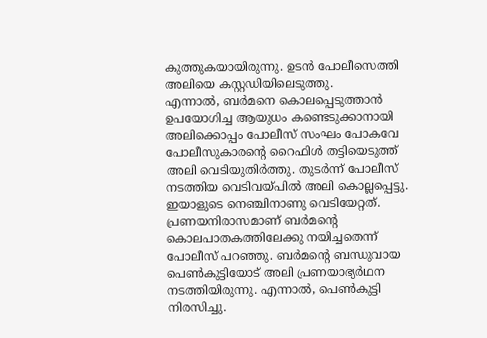കുത്തുകയായിരുന്നു. ഉടൻ പോലീസെത്തി അലിയെ കസ്റ്റഡിയിലെടുത്തു.
എന്നാൽ, ബർമനെ കൊലപ്പെടുത്താൻ ഉപയോഗിച്ച ആയുധം കണ്ടെടുക്കാനായി അലിക്കൊപ്പം പോലീസ് സംഘം പോകവേ പോലീസുകാരന്റെ റൈഫിൾ തട്ടിയെടുത്ത് അലി വെടിയുതിർത്തു. തുടർന്ന് പോലീസ് നടത്തിയ വെടിവയ്പിൽ അലി കൊല്ലപ്പെട്ടു. ഇയാളുടെ നെഞ്ചിനാണു വെടിയേറ്റത്.
പ്രണയനിരാസമാണ് ബർമന്റെ കൊലപാതകത്തിലേക്കു നയിച്ചതെന്ന് പോലീസ് പറഞ്ഞു. ബർമന്റെ ബന്ധുവായ പെൺകുട്ടിയോട് അലി പ്രണയാഭ്യർഥന നടത്തിയിരുന്നു. എന്നാൽ, പെൺകുട്ടി നിരസിച്ചു.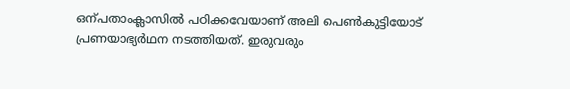ഒന്പതാംക്ലാസിൽ പഠിക്കവേയാണ് അലി പെൺകുട്ടിയോട് പ്രണയാഭ്യർഥന നടത്തിയത്. ഇരുവരും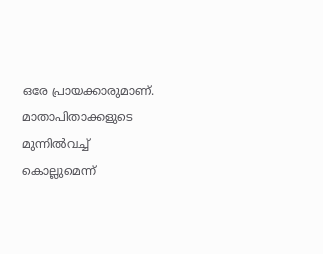ഒരേ പ്രായക്കാരുമാണ്. മാതാപിതാക്കളുടെ മുന്നിൽവച്ച് കൊല്ലുമെന്ന്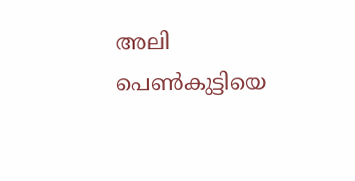അലി പെൺകുട്ടിയെ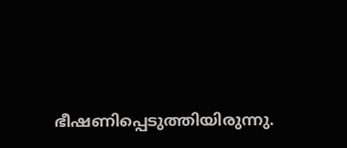ഭീഷണിപ്പെടുത്തിയിരുന്നു.